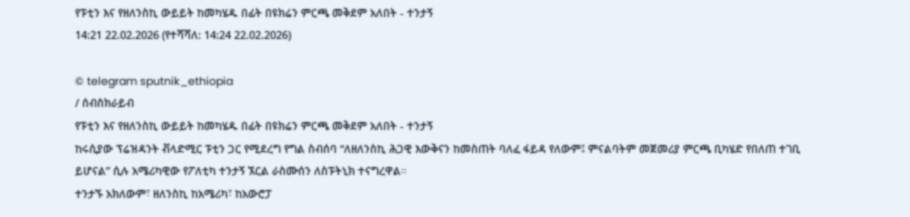የፑቲን እና የዘለንስኪ ውይይት ከመካሄዱ በፊት በዩክሬን ምርጫ መቅደም አለበት - ተንታኝ
14:21 22.02.2026 (የተሻሻለ: 14:24 22.02.2026)

© telegram sputnik_ethiopia
/ ሰብስክራይብ
የፑቲን እና የዘለንስኪ ውይይት ከመካሄዱ በፊት በዩክሬን ምርጫ መቅደም አለበት - ተንታኝ
ከሩሲያው ፕሬዝዳንት ቭላድሚር ፑቲን ጋር የሚደረግ የግል ስብሰባ “ለዘለንስኪ ሕጋዊ እውቅናን ከመስጠት ባለፈ ፋይዳ የለውም፤ ምናልባትም መጀመሪያ ምርጫ ቢካሄድ የበለጠ ተገቢ ይሆናል” ሲሉ አሜሪካዊው የፖለቲካ ተንታኝ ኧርል ራስሙሰን ለስፑትኒክ ተናግረዋል።
ተንታኙ አክለውም፣ ዘለንስኪ ከአሜሪካ፣ ከአውሮፓ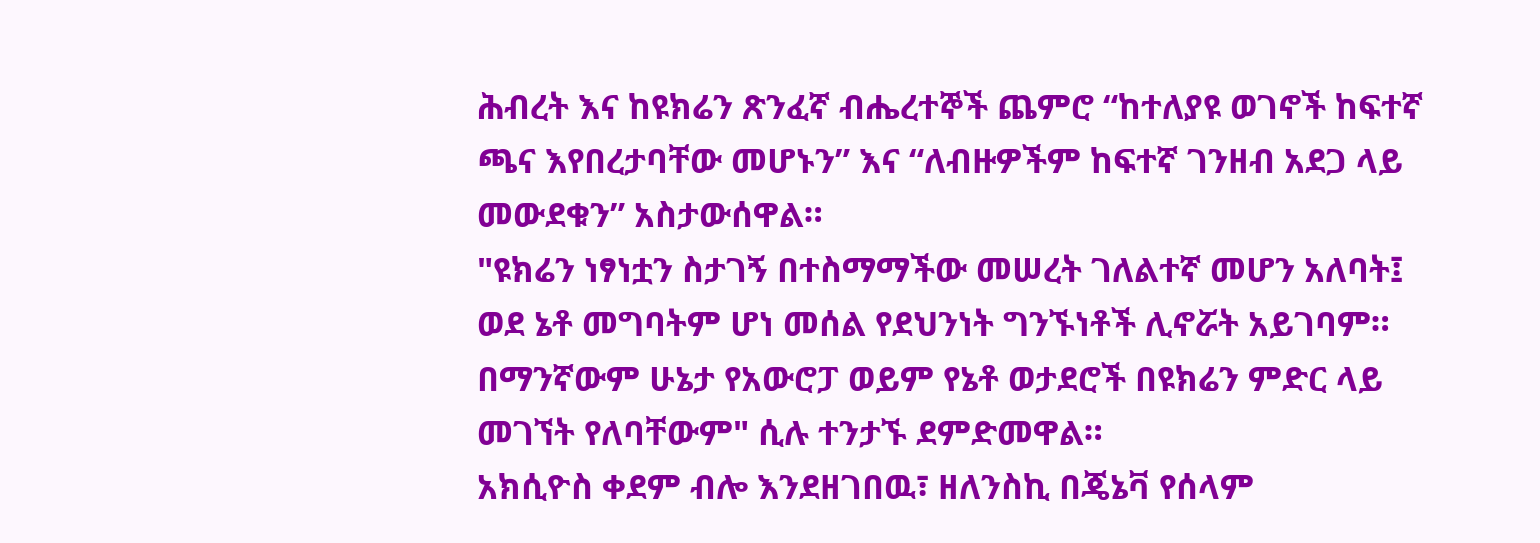ሕብረት እና ከዩክሬን ጽንፈኛ ብሔረተኞች ጨምሮ “ከተለያዩ ወገኖች ከፍተኛ ጫና እየበረታባቸው መሆኑን” እና “ለብዙዎችም ከፍተኛ ገንዘብ አደጋ ላይ መውደቁን” አስታውሰዋል።
"ዩክሬን ነፃነቷን ስታገኝ በተስማማችው መሠረት ገለልተኛ መሆን አለባት፤ ወደ ኔቶ መግባትም ሆነ መሰል የደህንነት ግንኙነቶች ሊኖሯት አይገባም። በማንኛውም ሁኔታ የአውሮፓ ወይም የኔቶ ወታደሮች በዩክሬን ምድር ላይ መገኘት የለባቸውም" ሲሉ ተንታኙ ደምድመዋል።
አክሲዮስ ቀደም ብሎ እንደዘገበዉ፣ ዘለንስኪ በጄኔቫ የሰላም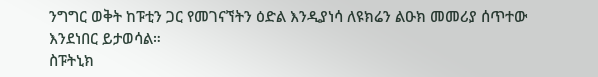ንግግር ወቅት ከፑቲን ጋር የመገናኘትን ዕድል እንዲያነሳ ለዩክሬን ልዑክ መመሪያ ሰጥተው እንደነበር ይታወሳል።
ስፑትኒክ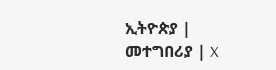ኢትዮጵያ | መተግበሪያ | X